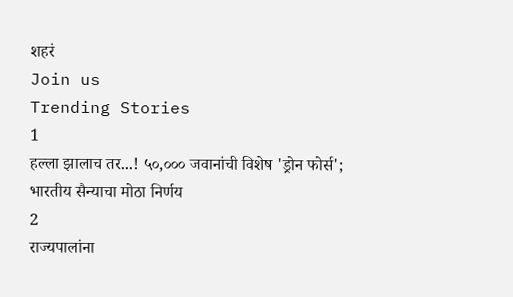शहरं
Join us
Trending Stories
1
हल्ला झालाच तर...! ५०,००० जवानांची विशेष 'ड्रोन फोर्स'; भारतीय सैन्याचा मोठा निर्णय
2
राज्यपालांना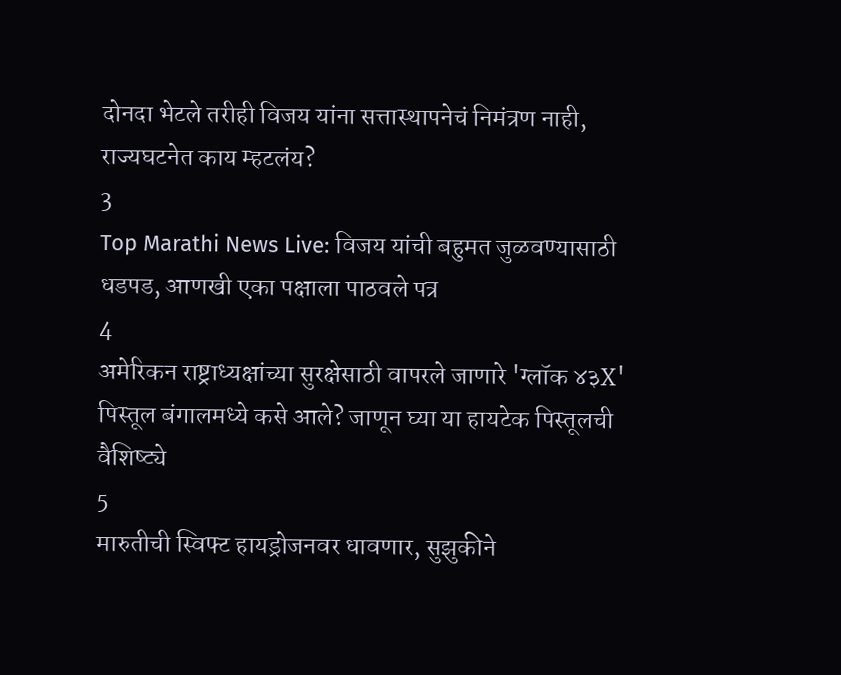दोनदा भेटले तरीही विजय यांना सत्तास्थापनेचं निमंत्रण नाही, राज्यघटनेत काय म्हटलंय?
3
Top Marathi News Live: विजय यांची बहुमत जुळवण्यासाठी धडपड, आणखी एका पक्षाला पाठवले पत्र
4
अमेरिकन राष्ट्राध्यक्षांच्या सुरक्षेसाठी वापरले जाणारे 'ग्लॉक ४३X' पिस्तूल बंगालमध्ये कसे आले? जाणून घ्या या हायटेक पिस्तूलची वैशिष्ट्ये
5
मारुतीची स्विफ्ट हायड्रोजनवर धावणार, सुझुकीने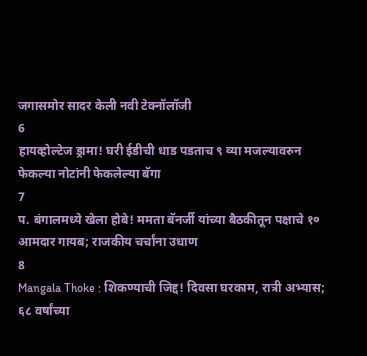जगासमोर सादर केली नवी टेक्नॉलॉजी
6
हायव्होल्टेज ड्रामा! घरी ईडीची धाड पडताच ९ व्या मजल्यावरुन फेकल्या नोटांनी फेकलेल्या बॅगा
7
प. बंगालमध्ये खेला होबे! ममता बॅनर्जी यांच्या बैठकीतून पक्षाचे १० आमदार गायब; राजकीय चर्चांना उधाण
8
Mangala Thoke : शिकण्याची जिद्द! दिवसा घरकाम, रात्री अभ्यास; ६८ वर्षांच्या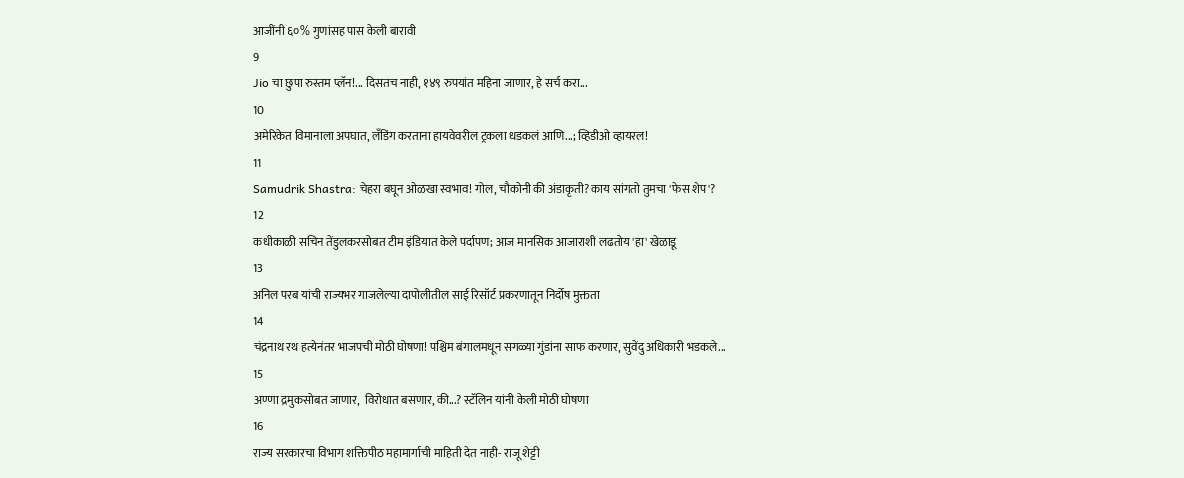आजींनी ६०% गुणांसह पास केली बारावी
9
Jio चा छुपा रुस्तम प्लॅन!... दिसतच नाही, १४९ रुपयांत महिना जाणार, हे सर्च करा...
10
अमेरिकेत विमानाला अपघात, लँडिंग करताना हायवेवरील ट्रकला धडकलं आणि...; व्हिडीओ व्हायरल!
11
Samudrik Shastra: चेहरा बघून ओळखा स्वभाव! गोल, चौकोनी की अंडाकृती? काय सांगतो तुमचा 'फेस शेप'?
12
कधीकाळी सचिन तेंडुलकरसोबत टीम इंडियात केले पर्दापण; आज मानसिक आजाराशी लढतोय 'हा' खेळाडू
13
अनिल परब यांची राज्यभर गाजलेल्या दापोलीतील साई रिसॉर्ट प्रकरणातून निर्दोष मुक्तता
14
चंद्रनाथ रथ हत्येनंतर भाजपची मोठी घोषणा! पश्चिम बंगालमधून सगळ्या गुंडांना साफ करणार, सुवेंदु अधिकारी भडकले...
15
अण्णा द्रमुकसोबत जाणार,  विरोधात बसणार, की...? स्टॅलिन यांनी केली मोठी घोषणा
16
राज्य सरकारचा विभाग शक्तिपीठ महामार्गाची माहिती देत नाही- राजू शेट्टी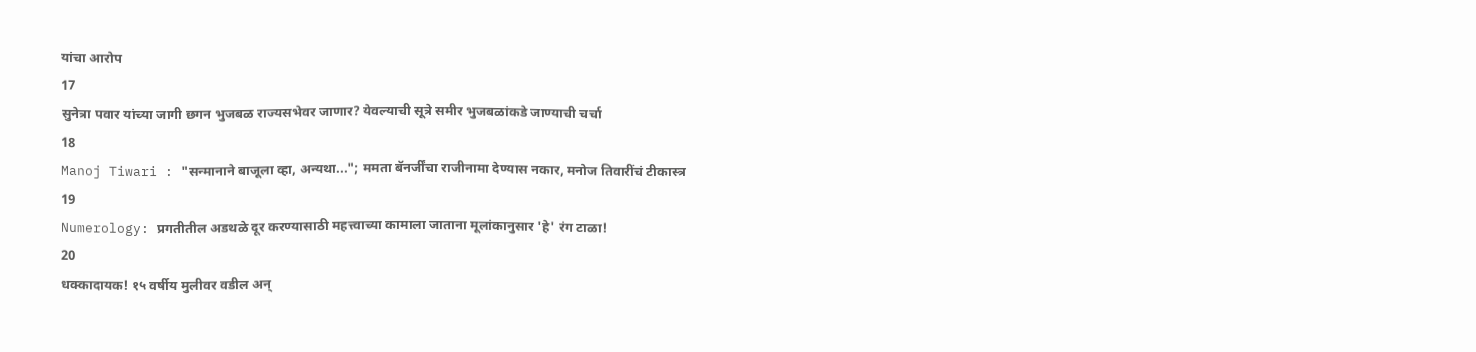यांचा आरोप
17
सुनेत्रा पवार यांच्या जागी छगन भुजबळ राज्यसभेवर जाणार? येवल्याची सूत्रे समीर भुजबळांकडे जाण्याची चर्चा
18
Manoj Tiwari : "सन्मानाने बाजूला व्हा, अन्यथा..."; ममता बॅनर्जींचा राजीनामा देण्यास नकार, मनोज तिवारींचं टीकास्त्र
19
Numerology: प्रगतीतील अडथळे दूर करण्यासाठी महत्त्वाच्या कामाला जाताना मूलांकानुसार 'हे' रंग टाळा!
20
धक्कादायक! १५ वर्षीय मुलीवर वडील अन्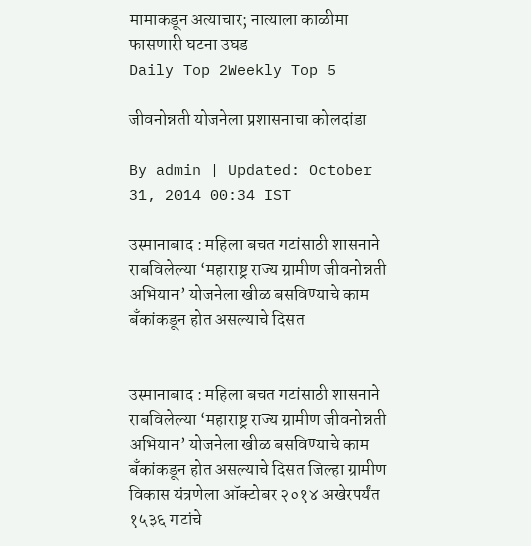मामाकडून अत्याचार; नात्याला काळीमा फासणारी घटना उघड
Daily Top 2Weekly Top 5

जीवनोन्नती योजनेला प्रशासनाचा कोलदांडा

By admin | Updated: October 31, 2014 00:34 IST

उस्मानाबाद : महिला बचत गटांसाठी शासनाने राबविलेल्या ‘महाराष्ट्र राज्य ग्रामीण जीवनोन्नती अभियान’ योजनेला खीळ बसविण्याचे काम बँकांकडून होत असल्याचे दिसत


उस्मानाबाद : महिला बचत गटांसाठी शासनाने राबविलेल्या ‘महाराष्ट्र राज्य ग्रामीण जीवनोन्नती अभियान’ योजनेला खीळ बसविण्याचे काम बँकांकडून होत असल्याचे दिसत जिल्हा ग्रामीण विकास यंत्रणेला ऑक्टोबर २०१४ अखेरपर्यंत १५३६ गटांचे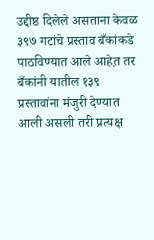उद्दीष्ठ दिलेले असताना केवळ ३९७ गटांचे प्रस्ताव बँकांकडे पाठविण्यात आले आहेत़ तर बँकांनी यातील १३९ प्रस्तावांना मंजुरी देण्यात आली असली तरी प्रत्यक्ष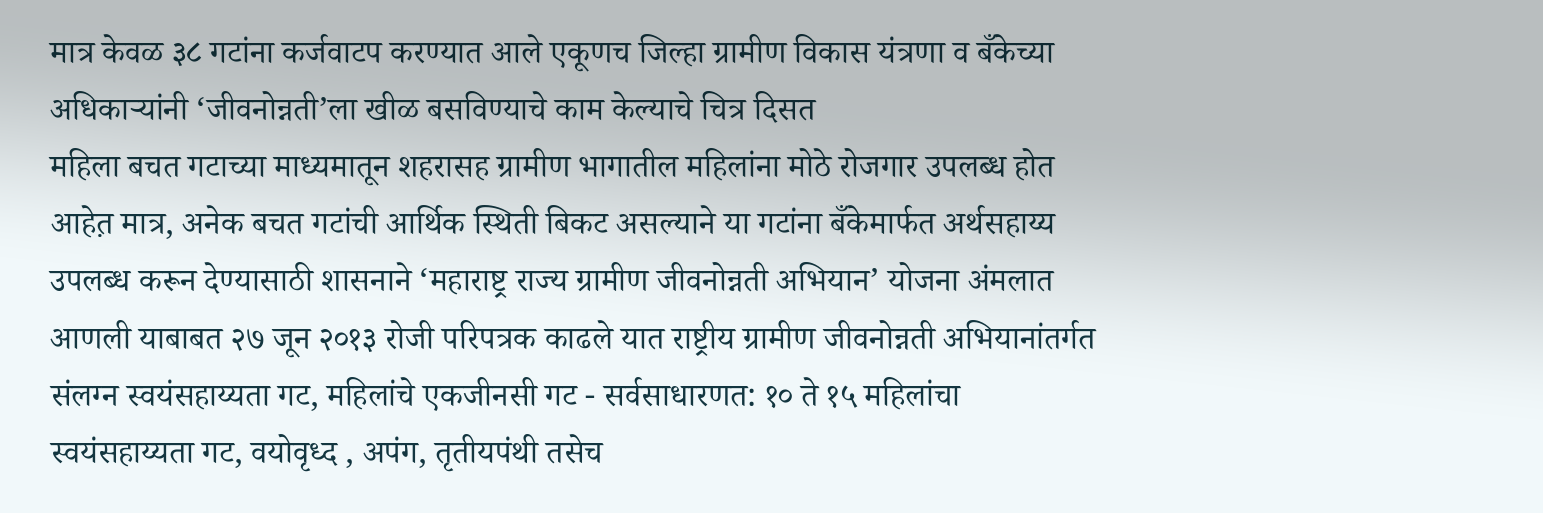मात्र केवळ ३८ गटांना कर्जवाटप करण्यात आले एकूणच जिल्हा ग्रामीण विकास यंत्रणा व बँकेच्या अधिकाऱ्यांनी ‘जीवनोन्नती’ला खीळ बसविण्याचे काम केल्याचे चित्र दिसत
महिला बचत गटाच्या माध्यमातून शहरासह ग्रामीण भागातील महिलांना मोठे रोजगार उपलब्ध होत आहेत़ मात्र, अनेक बचत गटांची आर्थिक स्थिती बिकट असल्याने या गटांना बँकेमार्फत अर्थसहाय्य उपलब्ध करून देण्यासाठी शासनाने ‘महाराष्ट्र राज्य ग्रामीण जीवनोन्नती अभियान’ योजना अंमलात आणली याबाबत २७ जून २०१३ रोजी परिपत्रक काढले यात राष्ट्रीय ग्रामीण जीवनोन्नती अभियानांतर्गत संलग्न स्वयंसहाय्यता गट, महिलांचे एकजीनसी गट - सर्वसाधारणत: १० ते १५ महिलांचा स्वयंसहाय्यता गट, वयोवृध्द , अपंग, तृतीयपंथी तसेच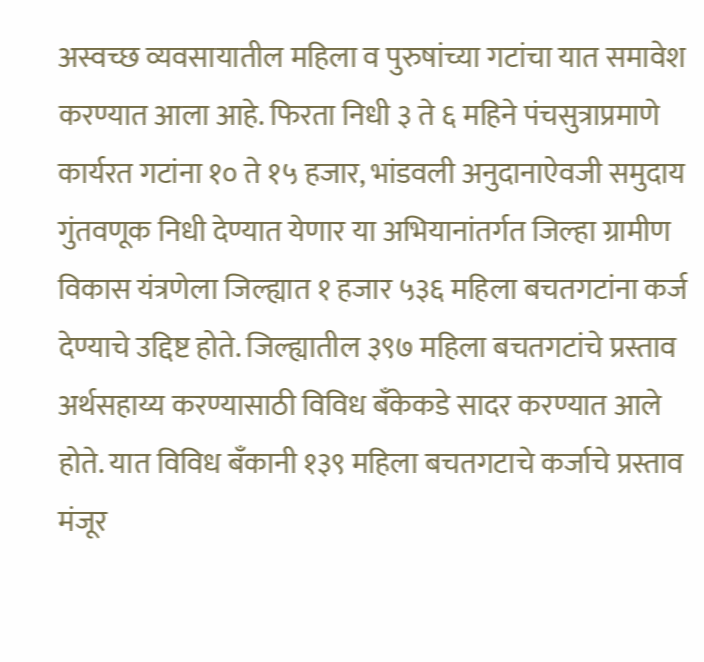अस्वच्छ व्यवसायातील महिला व पुरुषांच्या गटांचा यात समावेश करण्यात आला आहे. फिरता निधी ३ ते ६ महिने पंचसुत्राप्रमाणे कार्यरत गटांना १० ते १५ हजार, भांडवली अनुदानाऐवजी समुदाय गुंतवणूक निधी देण्यात येणार या अभियानांतर्गत जिल्हा ग्रामीण विकास यंत्रणेला जिल्ह्यात १ हजार ५३६ महिला बचतगटांना कर्ज देण्याचे उद्दिष्ट होते. जिल्ह्यातील ३९७ महिला बचतगटांचे प्रस्ताव अर्थसहाय्य करण्यासाठी विविध बँकेकडे सादर करण्यात आले होते. यात विविध बँकानी १३९ महिला बचतगटाचे कर्जाचे प्रस्ताव मंजूर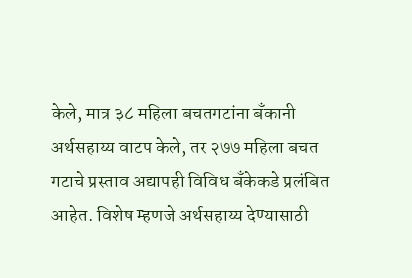केले, मात्र ३८ महिला बचतगटांना बँकानी अर्थसहाय्य वाटप केले, तर २७७ महिला बचत गटाचे प्रस्ताव अद्यापही विविध बँकेकडे प्रलंबित आहेत. विशेष म्हणजे अर्थसहाय्य देण्यासाठी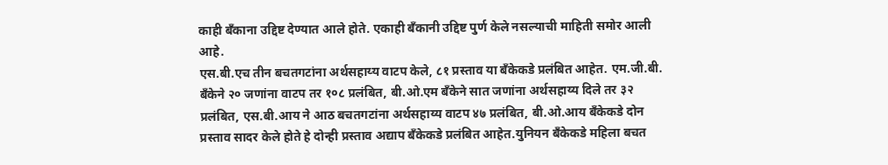काही बँकाना उद्दिष्ट देण्यात आले होते. एकाही बँकानी उद्दिष्ट पुर्ण केले नसल्याची माहिती समोर आली आहे.
एस.बी.एच तीन बचतगटांना अर्थसहाय्य वाटप केले, ८१ प्रस्ताव या बँकेकडे प्रलंबित आहेत. एम.जी.बी. बँकेने २० जणांना वाटप तर १०८ प्रलंबित, बी.ओ.एम बँकेने सात जणांना अर्थसहाय्य दिले तर ३२ प्रलंबित, एस.बी.आय ने आठ बचतगटांना अर्थसहाय्य वाटप ४७ प्रलंबित, बी.ओ.आय बँकेकडे दोन प्रस्ताव सादर केले होते हे दोन्ही प्रस्ताव अद्याप बँकेकडे प्रलंबित आहेत.युनियन बँकेकडे महिला बचत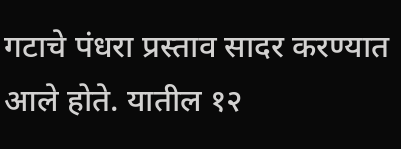गटाचे पंधरा प्रस्ताव सादर करण्यात आले होते. यातील १२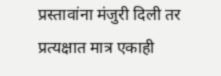प्रस्तावांना मंजुरी दिली तर प्रत्यक्षात मात्र एकाही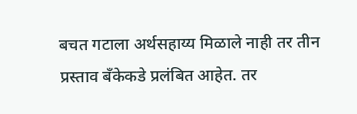बचत गटाला अर्थसहाय्य मिळाले नाही तर तीन प्रस्ताव बँकेकडे प्रलंबित आहेत. तर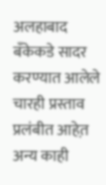अलहाबाद बँकेकडे सादर करण्यात आलेले चारही प्रस्ताव प्रलंबीत आहेत़ अन्य काही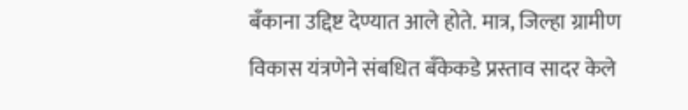बँकाना उद्दिष्ट देण्यात आले होते. मात्र, जिल्हा ग्रामीण विकास यंत्रणेने संबधित बँकेकडे प्रस्ताव सादर केले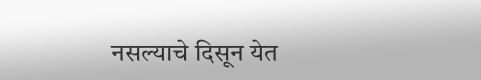नसल्याचे दिसून येत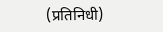(प्रतिनिधी)